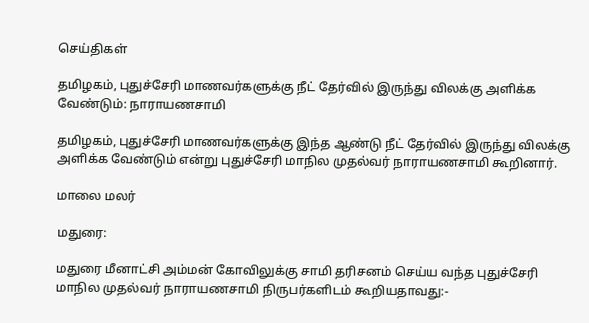செய்திகள்

தமிழகம், புதுச்சேரி மாணவர்களுக்கு நீட் தேர்வில் இருந்து விலக்கு அளிக்க வேண்டும்: நாராயணசாமி

தமிழகம், புதுச்சேரி மாணவர்களுக்கு இந்த ஆண்டு நீட் தேர்வில் இருந்து விலக்கு அளிக்க வேண்டும் என்று புதுச்சேரி மாநில முதல்வர் நாராயணசாமி கூறினார்.

மாலை மலர்

மதுரை:

மதுரை மீனாட்சி அம்மன் கோவிலுக்கு சாமி தரிசனம் செய்ய வந்த புதுச்சேரி மாநில முதல்வர் நாராயணசாமி நிருபர்களிடம் கூறியதாவது:-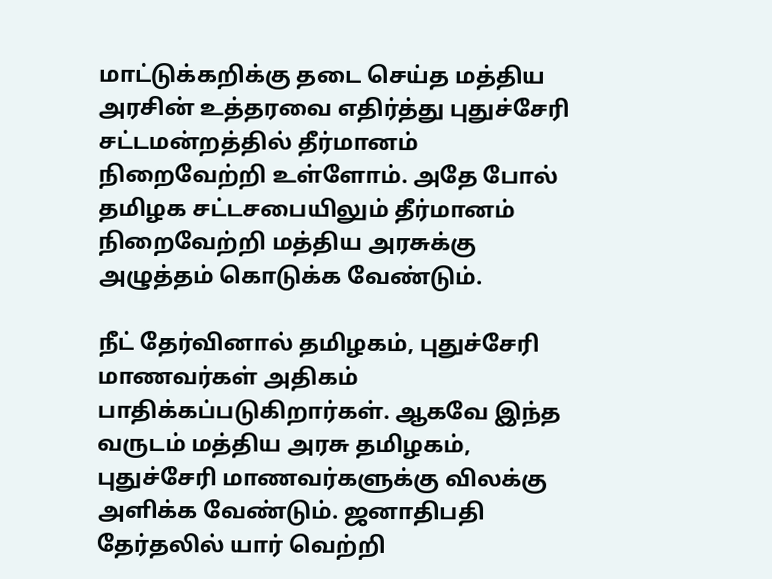மாட்டுக்கறிக்கு தடை செய்த மத்திய அரசின் உத்தரவை எதிர்த்து புதுச்சேரி சட்டமன்றத்தில் தீர்மானம் நிறைவேற்றி உள்ளோம். அதே போல் தமிழக சட்டசபையிலும் தீர்மானம் நிறைவேற்றி மத்திய அரசுக்கு அழுத்தம் கொடுக்க வேண்டும்.

நீட் தேர்வினால் தமிழகம், புதுச்சேரி மாணவர்கள் அதிகம் பாதிக்கப்படுகிறார்கள். ஆகவே இந்த வருடம் மத்திய அரசு தமிழகம், புதுச்சேரி மாணவர்களுக்கு விலக்கு அளிக்க வேண்டும். ஜனாதிபதி தேர்தலில் யார் வெற்றி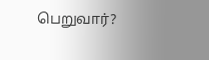பெறுவார்?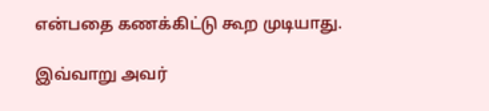என்பதை கணக்கிட்டு கூற முடியாது.

இவ்வாறு அவர்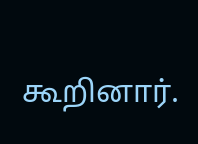கூறினார்.